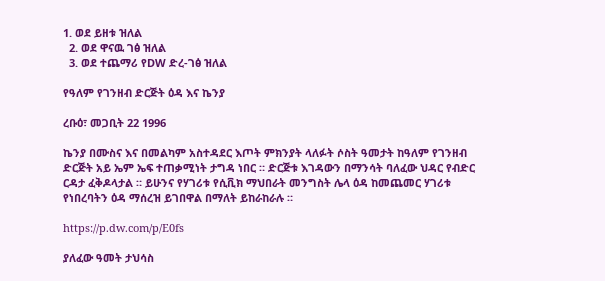1. ወደ ይዘቱ ዝለል
  2. ወደ ዋናዉ ገፅ ዝለል
  3. ወደ ተጨማሪ የDW ድረ-ገፅ ዝለል

የዓለም የገንዘብ ድርጅት ዕዳ እና ኬንያ

ረቡዕ፣ መጋቢት 22 1996

ኬንያ በሙስና እና በመልካም አስተዳደር እጦት ምክንያት ላለፉት ሶስት ዓመታት ከዓለም የገንዘብ ድርጅት አይ ኤም ኤፍ ተጠቃሚነት ታግዳ ነበር ። ድርጅቱ እገዳውን በማንሳት ባለፈው ህዳር የብድር ርዳታ ፈቅዶላታል ። ይሁንና የሃገሪቱ የሲቪክ ማህበራት መንግስት ሌላ ዕዳ ከመጨመር ሃገሪቱ የነበረባትን ዕዳ ማሰረዝ ይገበዋል በማለት ይከራከራሉ ።

https://p.dw.com/p/E0fs

ያለፈው ዓመት ታህሳስ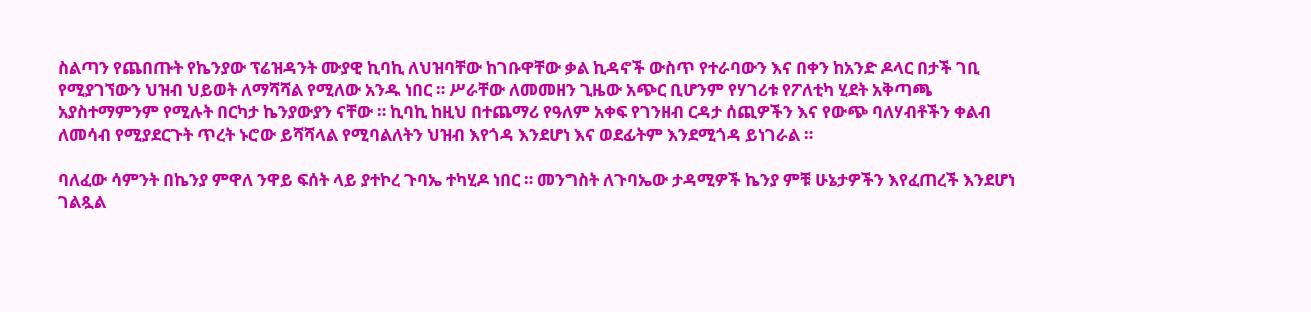ስልጣን የጨበጡት የኬንያው ፕሬዝዳንት ሙያዊ ኪባኪ ለህዝባቸው ከገቡዋቸው ቃል ኪዳኖች ውስጥ የተራባውን እና በቀን ከአንድ ዶላር በታች ገቢ የሚያገኘውን ህዝብ ህይወት ለማሻሻል የሚለው አንዱ ነበር ። ሥራቸው ለመመዘን ጊዜው አጭር ቢሆንም የሃገሪቱ የፖለቲካ ሂደት አቅጣጫ አያስተማምንም የሚሉት በርካታ ኬንያውያን ናቸው ። ኪባኪ ከዚህ በተጨማሪ የዓለም አቀፍ የገንዘብ ርዳታ ሰጪዎችን እና የውጭ ባለሃብቶችን ቀልብ ለመሳብ የሚያደርጉት ጥረት ኑሮው ይሻሻላል የሚባልለትን ህዝብ እየጎዳ እንደሆነ እና ወደፊትም እንደሚጎዳ ይነገራል ።

ባለፈው ሳምንት በኬንያ ምዋለ ንዋይ ፍሰት ላይ ያተኮረ ጉባኤ ተካሂዶ ነበር ። መንግስት ለጉባኤው ታዳሚዎች ኬንያ ምቹ ሁኔታዎችን እየፈጠረች እንደሆነ ገልጿል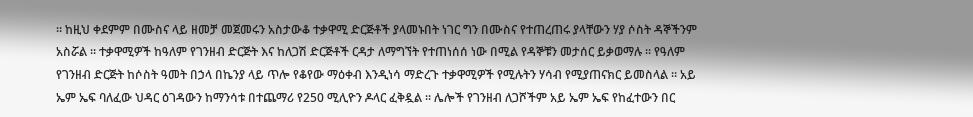። ከዚህ ቀደምም በሙስና ላይ ዘመቻ መጀመሩን አስታውቆ ተቃዋሚ ድርጅቶች ያላመኑበት ነገር ግን በሙስና የተጠረጠሩ ያላቸውን ሃያ ሶስት ዳኞችንም አስሯል ። ተቃዋሚዎች ከዓለም የገንዘብ ድርጅት እና ከለጋሽ ድርጅቶች ርዳታ ለማግኘት የተጠነሰሰ ነው በሚል የዳኞቹን መታሰር ይቃወማሉ ። የዓለም የገንዘብ ድርጅት ከሶስት ዓመት በኃላ በኬንያ ላይ ጥሎ የቆየው ማዕቀብ እንዲነሳ ማድረጉ ተቃዋሚዎች የሚሉትን ሃሳብ የሚያጠናክር ይመስላል ። አይ ኤም ኤፍ ባለፈው ህዳር ዕገዳውን ከማንሳቱ በተጨማሪ የ250 ሚሊዮን ዶላር ፈቅዷል ። ሌሎች የገንዘብ ለጋሾችም አይ ኤም ኤፍ የከፈተውን በር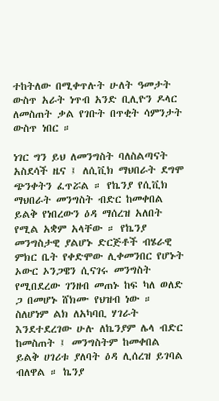ተከትለው በሚቀጥሉት ሁለት ዓመታት ውስጥ አራት ነጥብ አንድ ቢሊዮን ዶላር ለመስጠት ቃል የገቡት በጥቂት ሳምንታት ውስጥ ነበር ።

ነገር ግን ይህ ለመንግስት ባለስልጣናት አስደሳች ዜና ፤ ለሲቪክ ማህበራት ደግሞ ጭንቀትን ፈጥሯል ። የኬንያ የሲቪክ ማህበራት መንግስት ብድር ከመቀበል ይልቅ የነበረውን ዕዳ ማሰረዝ አለበት የሚል አቋም አላቸው ። የኬንያ መንግስታዊ ያልሆኑ ድርጅቶች ብሄራዊ ምክር ቤት የቀድሞው ሊቀመንበር የሆኑት ኦውር ኦንጋዌን ሲናገሩ መንግስት የሚበደረው ገንዘብ መጠኑ ከፍ ካለ ወለድ ጋ በመሆኑ ሸክሙ የህዝብ ነው ። ስለሆነም ልክ ለአካባቢ ሃገራት እንደተደረገው ሁሉ ለኬንያም ሌላ ብድር ከመስጠት ፤ መንግስትም ከመቀበል ይልቅ ሀገሪቱ ያለባት ዕዳ ሊሰረዝ ይገባል ብለዋል ። ኬንያ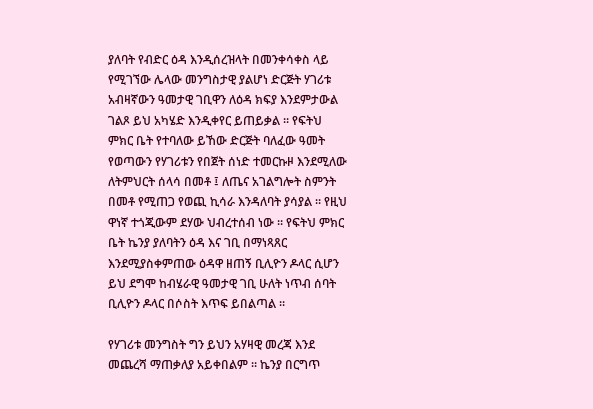ያለባት የብድር ዕዳ እንዲሰረዝላት በመንቀሳቀስ ላይ የሚገኘው ሌላው መንግስታዊ ያልሆነ ድርጅት ሃገሪቱ አብዛኛውን ዓመታዊ ገቢዋን ለዕዳ ክፍያ እንደምታውል ገልጾ ይህ አካሄድ እንዲቀየር ይጠይቃል ። የፍትህ ምክር ቤት የተባለው ይኸው ድርጅት ባለፈው ዓመት የወጣውን የሃገሪቱን የበጀት ሰነድ ተመርኩዞ እንደሚለው ለትምህርት ሰላሳ በመቶ ፤ ለጤና አገልግሎት ስምንት በመቶ የሚጠጋ የወጪ ኪሳራ እንዳለባት ያሳያል ። የዚህ ዋነኛ ተጎጂውም ደሃው ህብረተሰብ ነው ። የፍትህ ምክር ቤት ኬንያ ያለባትን ዕዳ እና ገቢ በማነጻጸር እንደሚያስቀምጠው ዕዳዋ ዘጠኝ ቢሊዮን ዶላር ሲሆን ይህ ደግሞ ከብሄራዊ ዓመታዊ ገቢ ሁለት ነጥብ ሰባት ቢሊዮን ዶላር በሶስት እጥፍ ይበልጣል ።

የሃገሪቱ መንግስት ግን ይህን አሃዛዊ መረጃ እንደ መጨረሻ ማጠቃለያ አይቀበልም ። ኬንያ በርግጥ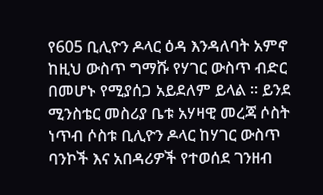የ605 ቢሊዮን ዶላር ዕዳ እንዳለባት አምኖ ከዚህ ውስጥ ግማሹ የሃገር ውስጥ ብድር በመሆኑ የሚያሰጋ አይደለም ይላል ። ይንደ ሚንስቴር መስሪያ ቤቱ አሃዛዊ መረጃ ሶስት ነጥብ ሶስቱ ቢሊዮን ዶላር ከሃገር ውስጥ ባንኮች እና አበዳሪዎች የተወሰደ ገንዘብ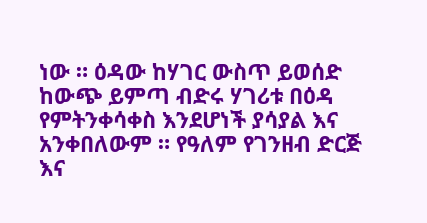ነው ። ዕዳው ከሃገር ውስጥ ይወሰድ ከውጭ ይምጣ ብድሩ ሃገሪቱ በዕዳ የምትንቀሳቀስ እንደሆነች ያሳያል እና አንቀበለውም ። የዓለም የገንዘብ ድርጅ እና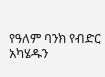የዓለም ባንክ የብድር አካሄዱን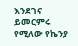እንደገና ይመርምሩ የሚለው የኬንያ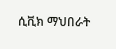ሲቪክ ማህበራት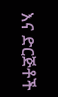እና ድርጅቶች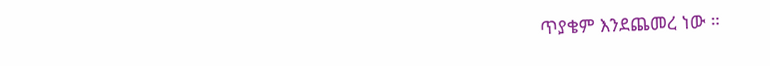ጥያቄም እንደጨመረ ነው ።